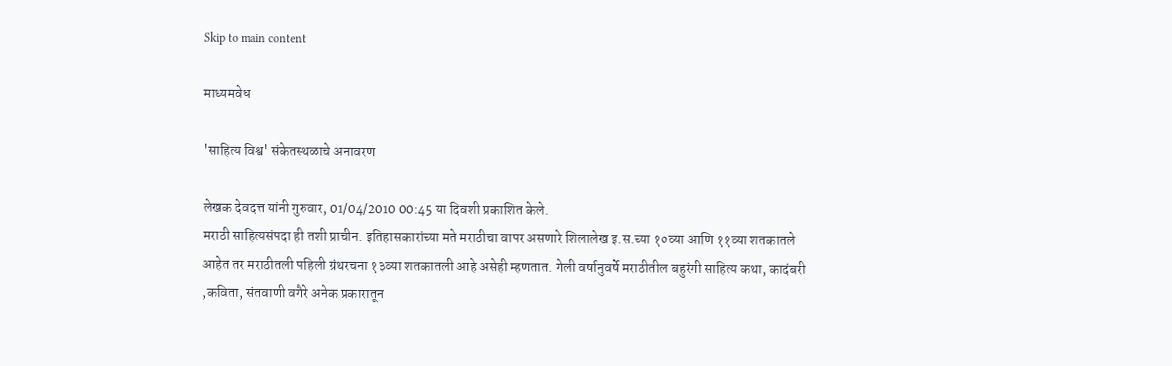Skip to main content

माध्यमवेध

'साहित्य विश्व' संकेतस्थळाचे अनावरण

लेखक देवदत्त यांनी गुरुवार, 01/04/2010 00:45 या दिवशी प्रकाशित केले.
मराठी साहित्यसंपदा ही तशी प्राचीन. इतिहासकारांच्या मते मराठीचा वापर असणारे शिलालेख इ.स.च्या १०व्या आणि ११व्या शतकातले आहेत तर मराठीतली पहिली ग्रंथरचना १३व्या शतकातली आहे असेही म्हणतात. गेली वर्षानुवर्षे मराठीतील बहुरंगी साहित्य कथा, कादंबरी ,कविता, संतवाणी वगैरे अनेक प्रकारातून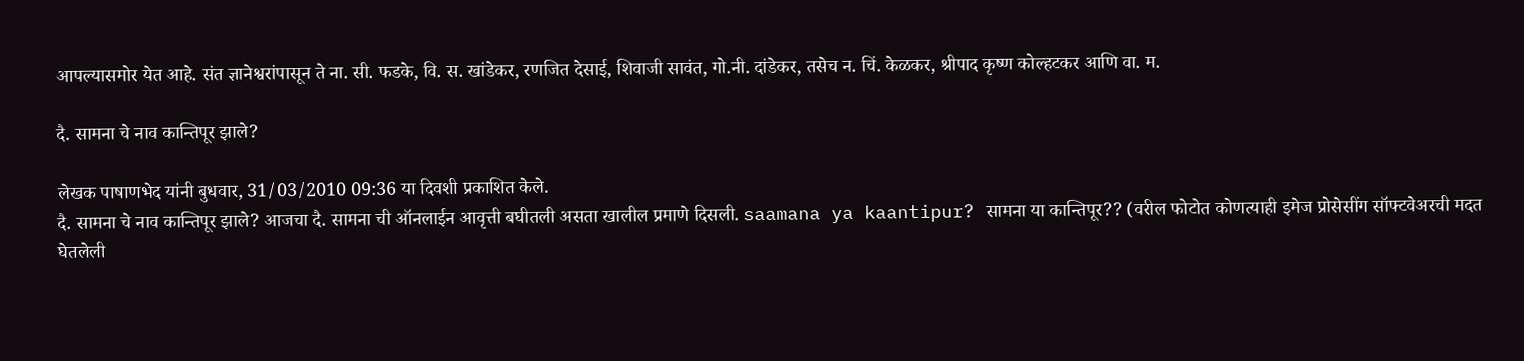आपल्यासमोर येत आहे. संत ज्ञानेश्वरांपासून ते ना. सी. फडके, वि. स. खांडेकर, रणजित देसाई, शिवाजी सावंत, गो.नी. दांडेकर, तसेच न. चिं. केळकर, श्रीपाद कृष्ण कोल्हटकर आणि वा. म.

दै. सामना चे नाव कान्तिपूर झाले?

लेखक पाषाणभेद यांनी बुधवार, 31/03/2010 09:36 या दिवशी प्रकाशित केले.
दै. सामना चे नाव कान्तिपूर झाले? आजचा दै. सामना ची ऑनलाईन आवृत्ती बघीतली असता खालील प्रमाणे दिसली. saamana ya kaantipur? सामना या कान्तिपूर?? (वरील फोटोत कोणत्याही इमेज प्रोसेसींग सॉफ्टवेअरची मदत घेतलेली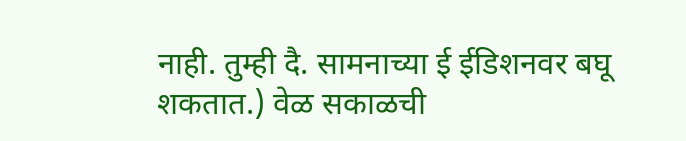नाही. तुम्ही दै. सामनाच्या ई ईडिशनवर बघू शकतात.) वेळ सकाळची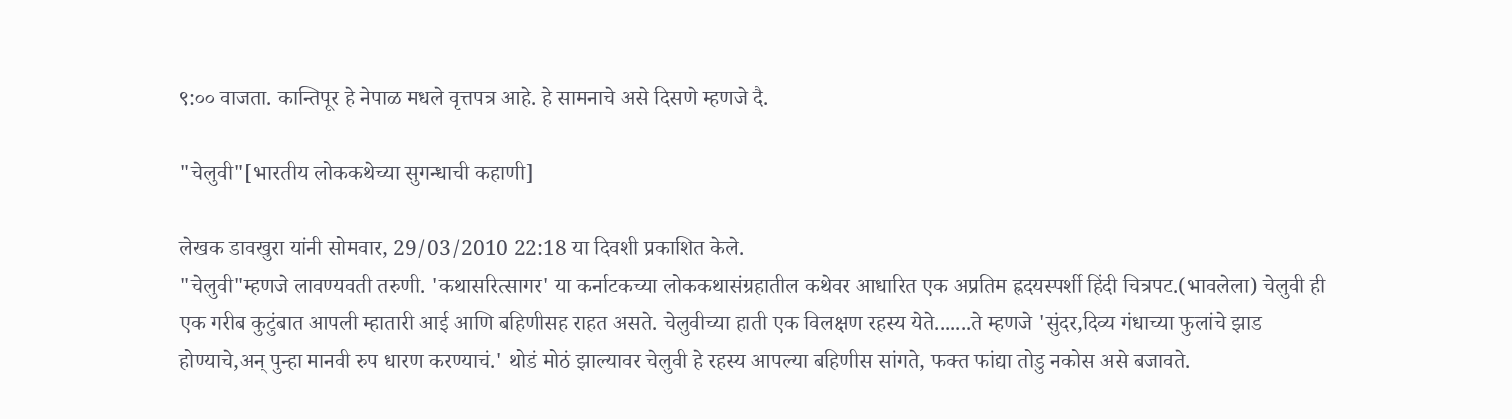९:०० वाजता. कान्तिपूर हे नेपाळ मधले वृत्तपत्र आहे. हे सामनाचे असे दिसणे म्हणजे दै.

"चेलुवी"[भारतीय लोककथेच्या सुगन्धाची कहाणी]

लेखक डावखुरा यांनी सोमवार, 29/03/2010 22:18 या दिवशी प्रकाशित केले.
"चेलुवी"म्हणजे लावण्यवती तरुणी. 'कथासरित्सागर' या कर्नाटकच्या लोककथासंग्रहातील कथेवर आधारित एक अप्रतिम ह्रदयस्पर्शी हिंदी चित्रपट.(भावलेला) चेलुवी ही एक गरीब कुटुंबात आपली म्हातारी आई आणि बहिणीसह राहत असते. चेलुवीच्या हाती एक विलक्षण रहस्य येते.......ते म्हणजे 'सुंदर,दिव्य गंधाच्या फुलांचे झाड होण्याचे,अन् पुन्हा मानवी रुप धारण करण्याचं.' थोडं मोठं झाल्यावर चेलुवी हे रहस्य आपल्या बहिणीस सांगते, फक्त फांद्या तोडु नकोस असे बजावते.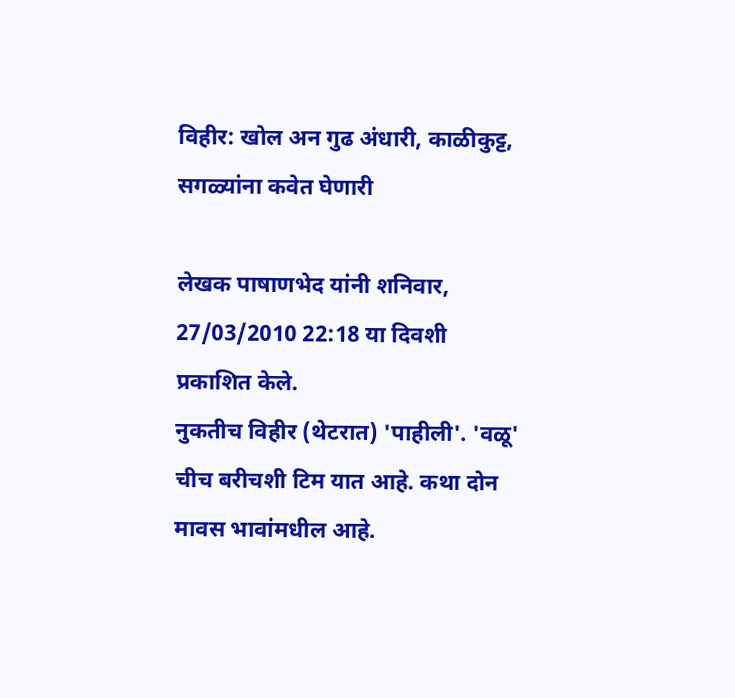विहीर: खोल अन गुढ अंधारी, काळीकुट्ट, सगळ्यांना कवेत घेणारी

लेखक पाषाणभेद यांनी शनिवार, 27/03/2010 22:18 या दिवशी प्रकाशित केले.
नुकतीच विहीर (थेटरात) 'पाहीली'. 'वळू' चीच बरीचशी टिम यात आहे. कथा दोन मावस भावांमधील आहे.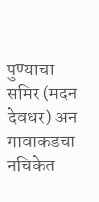पुण्याचा समिर (मदन देवधर) अन गावाकडचा नचिकेत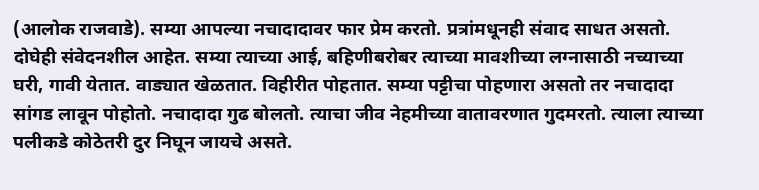(आलोक राजवाडे). सम्या आपल्या नचादादावर फार प्रेम करतो. प्रत्रांमधूनही संवाद साधत असतो. दोघेही संवेदनशील आहेत. सम्या त्याच्या आई, बहिणीबरोबर त्याच्या मावशीच्या लग्नासाठी नच्याच्या घरी, गावी येतात. वाड्यात खेळतात. विहीरीत पोहतात. सम्या पट्टीचा पोहणारा असतो तर नचादादा सांगड लावून पोहोतो. नचादादा गुढ बोलतो. त्याचा जीव नेहमीच्या वातावरणात गुदमरतो. त्याला त्याच्या पलीकडे कोठेतरी दुर निघून जायचे असते.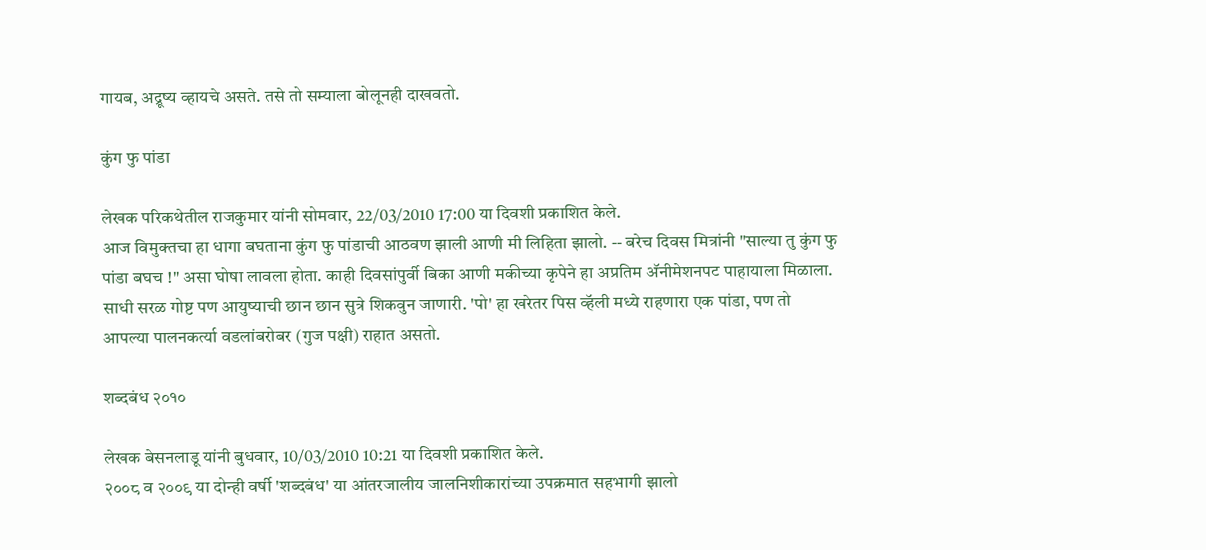गायब, अद्रूष्य व्हायचे असते. तसे तो सम्याला बोलूनही दाखवतो.

कुंग फु पांडा

लेखक परिकथेतील राजकुमार यांनी सोमवार, 22/03/2010 17:00 या दिवशी प्रकाशित केले.
आज विमुक्तचा हा धागा बघताना कुंग फु पांडाची आठवण झाली आणी मी लिहिता झालो. -- बरेच दिवस मित्रांनी "साल्या तु कुंग फु पांडा बघच !" असा घोषा लावला होता. काही दिवसांपुर्वी बिका आणी मकीच्या कृपेने हा अप्रतिम अ‍ॅनीमेशनपट पाहायाला मिळाला. साधी सरळ गोष्ट पण आयुष्याची छान छान सुत्रे शिकवुन जाणारी. 'पो' हा खरेतर पिस व्हॅली मध्ये राहणारा एक पांडा, पण तो आपल्या पालनकर्त्या वडलांबरोबर (गुज पक्षी) राहात असतो.

शब्दबंध २०१०

लेखक बेसनलाडू यांनी बुधवार, 10/03/2010 10:21 या दिवशी प्रकाशित केले.
२००८ व २००९ या दोन्ही वर्षी 'शब्दबंध' या आंतरजालीय जालनिशीकारांच्या उपक्रमात सहभागी झालो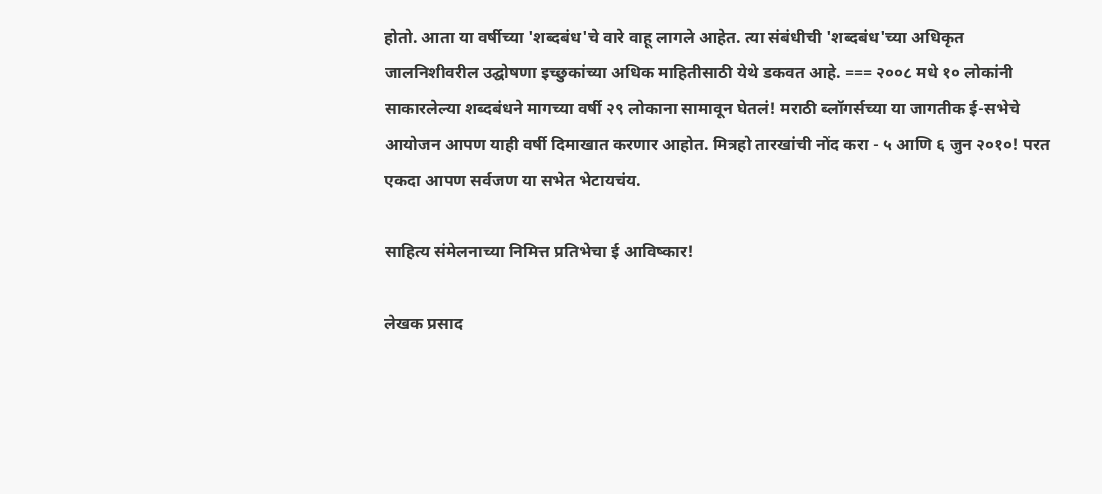होतो. आता या वर्षीच्या 'शब्दबंध'चे वारे वाहू लागले आहेत. त्या संबंधीची 'शब्दबंध'च्या अधिकृत जालनिशीवरील उद्घोषणा इच्छुकांच्या अधिक माहितीसाठी येथे डकवत आहे. === २००८ मधे १० लोकांनी साकारलेल्या शब्दबंधने मागच्या वर्षी २९ लोकाना सामावून घेतलं! मराठी ब्लॉगर्सच्या या जागतीक ई-सभेचे आयोजन आपण याही वर्षी दिमाखात करणार आहोत. मित्रहो तारखांची नोंद करा - ५ आणि ६ जुन २०१०! परत एकदा आपण सर्वजण या सभेत भेटायचंय.

साहित्य संमेलनाच्या निमित्त प्रतिभेचा ई आविष्कार!

लेखक प्रसाद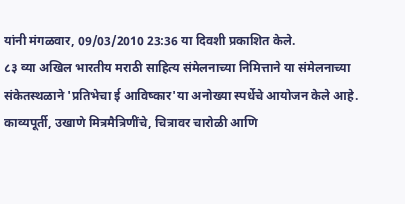यांनी मंगळवार, 09/03/2010 23:36 या दिवशी प्रकाशित केले.
८३ व्या अखिल भारतीय मराठी साहित्य संमेलनाच्या निमित्ताने या संमेलनाच्या संकेतस्थळाने 'प्रतिभेचा ई आविष्कार'या अनोख्या स्पर्धेचे आयोजन केले आहे. काव्यपूर्ती, उखाणे मित्रमैत्रिणींचे, चित्रावर चारोळी आणि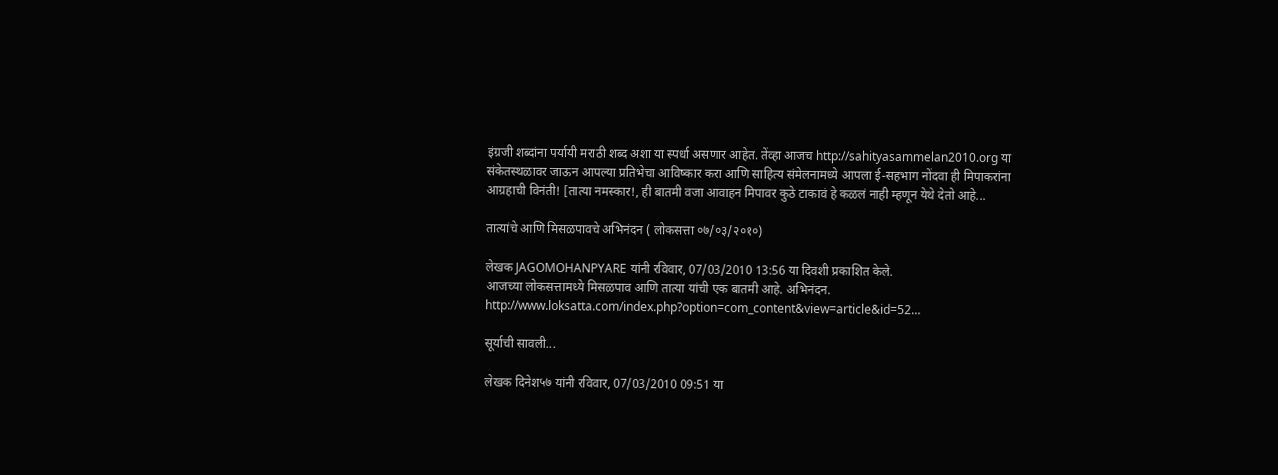इंग्रजी शब्दांना पर्यायी मराठी शब्द अशा या स्पर्धा असणार आहेत. तेंव्हा आजच http://sahityasammelan2010.org या संकेतस्थळावर जाऊन आपल्या प्रतिभेचा आविष्कार करा आणि साहित्य संमेलनामध्ये आपला ई-सहभाग नोंदवा ही मिपाकरांना आग्रहाची विनंती! [तात्या नमस्कार!, ही बातमी वजा आवाहन मिपावर कुठे टाकावं हे कळलं नाही म्हणून येथे देतो आहे...

तात्यांचे आणि मिसळपावचे अभिनंदन ( लोकसत्ता ०७/०३/२०१०)

लेखक JAGOMOHANPYARE यांनी रविवार, 07/03/2010 13:56 या दिवशी प्रकाशित केले.
आजच्या लोकसत्तामध्ये मिसळपाव आणि तात्या यांची एक बातमी आहे. अभिनंदन. http://www.loksatta.com/index.php?option=com_content&view=article&id=52…

सूर्याची सावली...

लेखक दिनेश५७ यांनी रविवार, 07/03/2010 09:51 या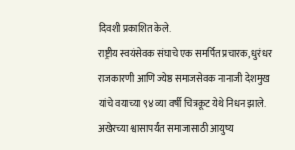दिवशी प्रकाशित केले.
राष्ट्रीय स्वयंसेवक संघाचे एक समर्पित प्रचारक, धुरंधर राजकारणी आणि ज्येष्ठ समाजसेवक नानाजी देशमुख यांचे वयाच्या ९४ व्या वर्षी चित्रकूट येथे निधन झाले. अखेरच्या श्वासापर्यंत समाजासाठी आयुष्य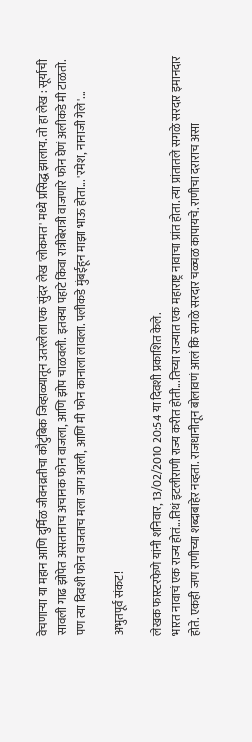वेचणार्‍या या महान आणि दुर्मिळ जीवनव्रतीचा कौटुंबिक जिव्हाळ्यातून उतरलेला एक सुंदर लेख 'लोकमत' मध्ये प्रसिद्ध झालाय. तो हा लेख : सूर्याची सावली गाढ झोपेत असतानाच अचानक फोन वाजला, आणि झोप चाळवली. इतक्या पहाटे किंवा रात्रीबेरात्री वाजणारे फोन घेणं अलीकडे मी टाळतो. पण त्या दिवशी फोन वाजताच मला जाग आली, आणि मी फोन कानाला लावला. पलीकडे मुंबईहून माझा भाऊ होता... 'रमेश, नानाजी गेले'...

अभुतपूर्व संकट!

लेखक फास्टरफेणे यांनी शनिवार, 13/02/2010 20:54 या दिवशी प्रकाशित केले.
भारत नावाचं एक राज्य होतं...तिथं इटलीराणी राज्य करीत होती...तिच्या राज्यात एक महाराष्ट्र नावाचा प्रांत होता. त्या प्रांतातले सगळे सरदार इमानदार होते. एकही जण राणीच्या शब्दाबाहेर नव्हता. राजधानीतून बोलावणं आलं कि सगळे सरदार चळ्चळ कापायचे. राणीचा दराराच असा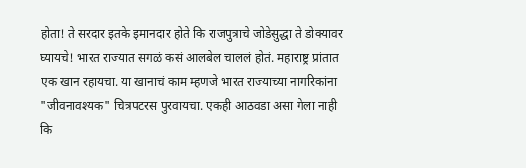होता! ते सरदार इतके इमानदार होते कि राजपुत्राचे जोडेसुद्धा ते डोक्यावर घ्यायचे! भारत राज्यात सगळं कसं आलबेल चाललं होतं. महाराष्ट्र प्रांतात एक खान रहायचा. या खानाचं काम म्हणजे भारत राज्याच्या नागरिकांना "जीवनावश्यक" चित्रपटरस पुरवायचा. एकही आठवडा असा गेला नाही कि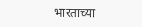भारताच्या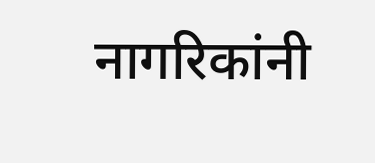नागरिकांनी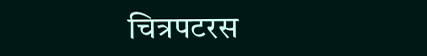चित्रपटरस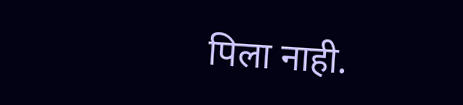पिला नाही.